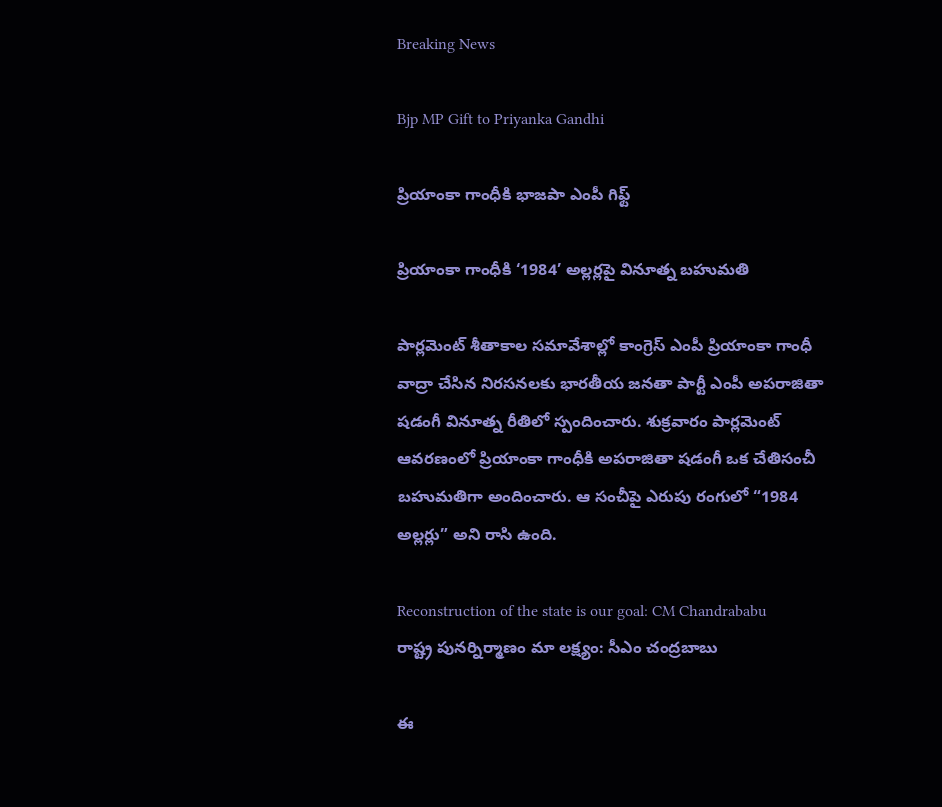Breaking News

Bjp MP Gift to Priyanka Gandhi

ప్రియాంకా గాంధీకి భాజపా ఎంపీ గిఫ్ట్

ప్రియాంకా గాంధీకి ‘1984’ అల్లర్లపై వినూత్న బహుమతి

పార్లమెంట్ శీతాకాల సమావేశాల్లో కాంగ్రెస్ ఎంపీ ప్రియాంకా గాంధీ వాద్రా చేసిన నిరసనలకు భారతీయ జనతా పార్టీ ఎంపీ అపరాజితా షడంగీ వినూత్న రీతిలో స్పందించారు. శుక్రవారం పార్లమెంట్ ఆవరణంలో ప్రియాంకా గాంధీకి అపరాజితా షడంగీ ఒక చేతిసంచీ బహుమతిగా అందించారు. ఆ సంచీపై ఎరుపు రంగులో “1984 అల్లర్లు” అని రాసి ఉంది.

Reconstruction of the state is our goal: CM Chandrababu
రాష్ట్ర పునర్నిర్మాణం మా లక్ష్యం: సీఎం చంద్రబాబు

ఈ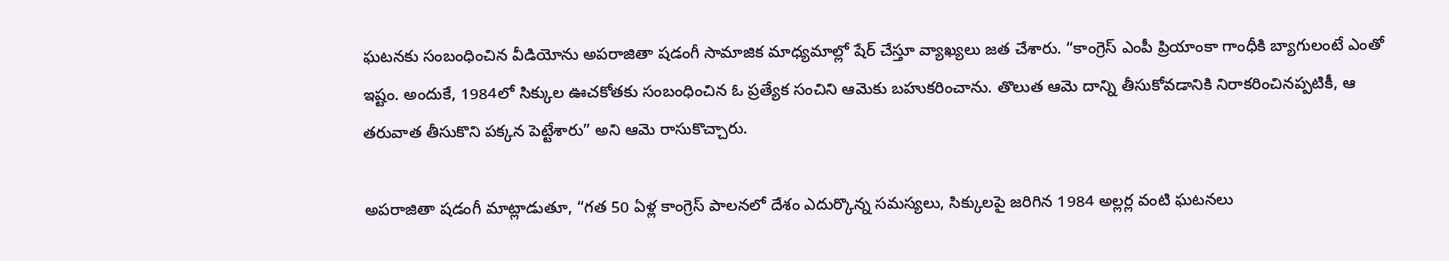ఘటనకు సంబంధించిన వీడియోను అపరాజితా షడంగీ సామాజిక మాధ్యమాల్లో షేర్ చేస్తూ వ్యాఖ్యలు జత చేశారు. “కాంగ్రెస్ ఎంపీ ప్రియాంకా గాంధీకి బ్యాగులంటే ఎంతో ఇష్టం. అందుకే, 1984లో సిక్కుల ఊచకోతకు సంబంధించిన ఓ ప్రత్యేక సంచిని ఆమెకు బహుకరించాను. తొలుత ఆమె దాన్ని తీసుకోవడానికి నిరాకరించినప్పటికీ, ఆ తరువాత తీసుకొని పక్కన పెట్టేశారు” అని ఆమె రాసుకొచ్చారు.

అపరాజితా షడంగీ మాట్లాడుతూ, “గత 50 ఏళ్ల కాంగ్రెస్ పాలనలో దేశం ఎదుర్కొన్న సమస్యలు, సిక్కులపై జరిగిన 1984 అల్లర్ల వంటి ఘటనలు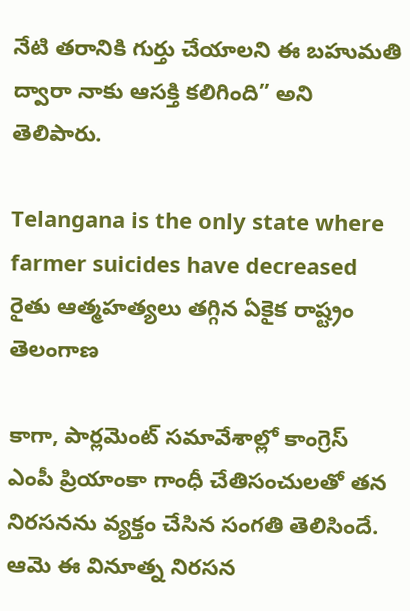నేటి తరానికి గుర్తు చేయాలని ఈ బహుమతి ద్వారా నాకు ఆసక్తి కలిగింది” అని తెలిపారు.

Telangana is the only state where farmer suicides have decreased
రైతు ఆత్మహత్యలు తగ్గిన ఏకైక రాష్ట్రం తెలంగాణ

కాగా, పార్లమెంట్ సమావేశాల్లో కాంగ్రెస్ ఎంపీ ప్రియాంకా గాంధీ చేతిసంచులతో తన నిరసనను వ్యక్తం చేసిన సంగతి తెలిసిందే. ఆమె ఈ వినూత్న నిరసన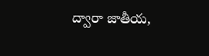ద్వారా జాతీయ,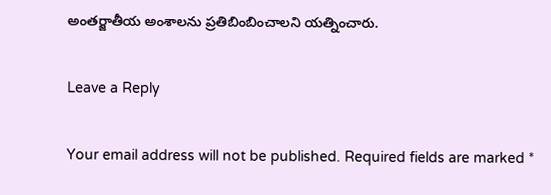అంతర్జాతీయ అంశాలను ప్రతిబింబించాలని యత్నించారు.

Leave a Reply

Your email address will not be published. Required fields are marked *